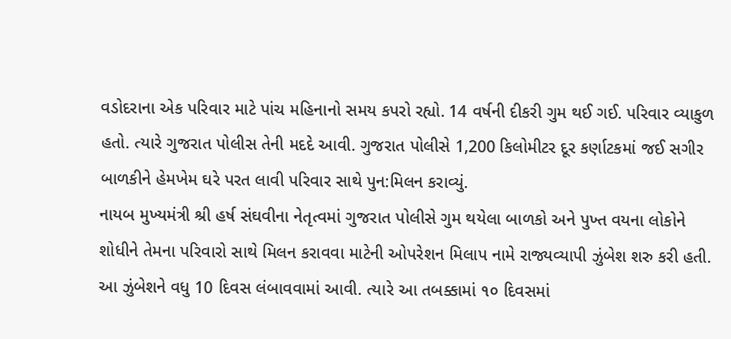વડોદરાના એક પરિવાર માટે પાંચ મહિનાનો સમય કપરો રહ્યો. 14 વર્ષની દીકરી ગુમ થઈ ગઈ. પરિવાર વ્યાકુળ હતો. ત્યારે ગુજરાત પોલીસ તેની મદદે આવી. ગુજરાત પોલીસે 1,200 કિલોમીટર દૂર કર્ણાટકમાં જઈ સગીર બાળકીને હેમખેમ ઘરે પરત લાવી પરિવાર સાથે પુન:મિલન કરાવ્યું.
નાયબ મુખ્યમંત્રી શ્રી હર્ષ સંઘવીના નેતૃત્વમાં ગુજરાત પોલીસે ગુમ થયેલા બાળકો અને પુખ્ત વયના લોકોને શોધીને તેમના પરિવારો સાથે મિલન કરાવવા માટેની ઓપરેશન મિલાપ નામે રાજ્યવ્યાપી ઝુંબેશ શરુ કરી હતી. આ ઝુંબેશને વધુ 10 દિવસ લંબાવવામાં આવી. ત્યારે આ તબક્કામાં ૧૦ દિવસમાં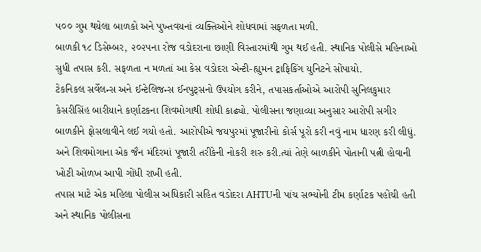૫૦૦ ગુમ થયેલા બાળકો અને પુખ્તવયનાં વ્યક્તિઓને શોધવામાં સફળતા મળી.
બાળકી ૧૮ ડિસેમ્બર, ૨૦૨૫ના રોજ વડોદરાના છાણી વિસ્તારમાંથી ગુમ થઈ હતી. સ્થાનિક પોલીસે મહિનાઓ સુધી તપાસ કરી. સફળતા ન મળતાં આ કેસ વડોદરા એન્ટી-હ્યુમન ટ્રાફિકિંગ યુનિટને સોંપાયો.
ટેકનિકલ સર્વેલન્સ અને ઈન્ટેલિજન્સ ઈનપુટ્સનો ઉપયોગ કરીને, તપાસકર્તાઓએ આરોપી સુનિલકુમાર કેસરીસિંહ બારીયાને કર્ણાટકના શિવમોગાથી શોધી કાઢ્યો. પોલીસના જણાવ્યા અનુસાર આરોપી સગીર બાળકીને ફોસલાવીને લઈ ગયો હતો. આરોપીએ જયપુરમાં પૂજારીનો કોર્સ પૂરો કરી નવું નામ ધારણ કરી લીધું. અને શિવમોગાના એક જૈન મંદિરમાં પૂજારી તરીકેની નોકરી શરુ કરી.ત્યાં તેણે બાળકીને પોતાની પત્ની હોવાની ખોટી ઓળખ આપી ગોંધી રાખી હતી.
તપાસ માટે એક મહિલા પોલીસ અધિકારી સહિત વડોદરા AHTUની પાંચ સભ્યોની ટીમ કર્ણાટક પહોંચી હતી અને સ્થાનિક પોલીસના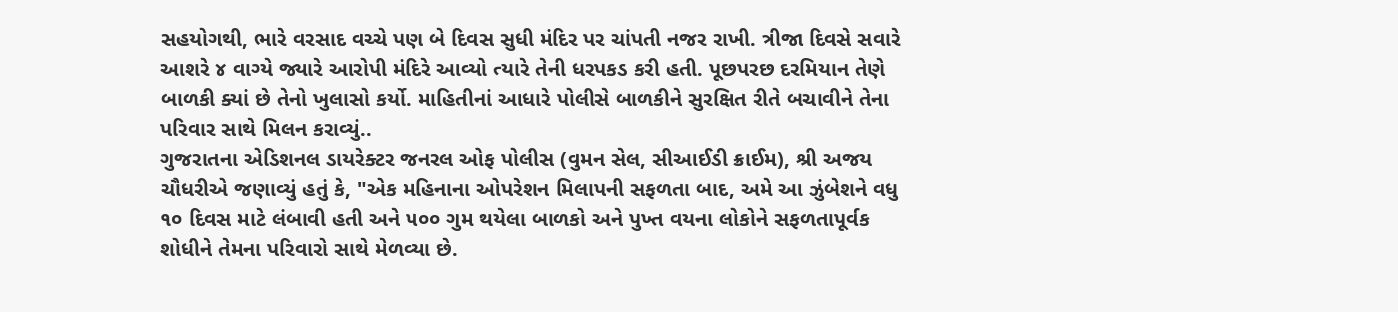સહયોગથી, ભારે વરસાદ વચ્ચે પણ બે દિવસ સુધી મંદિર પર ચાંપતી નજર રાખી. ત્રીજા દિવસે સવારે આશરે ૪ વાગ્યે જ્યારે આરોપી મંદિરે આવ્યો ત્યારે તેની ધરપકડ કરી હતી. પૂછપરછ દરમિયાન તેણે બાળકી ક્યાં છે તેનો ખુલાસો કર્યો. માહિતીનાં આધારે પોલીસે બાળકીને સુરક્ષિત રીતે બચાવીને તેના પરિવાર સાથે મિલન કરાવ્યું..
ગુજરાતના એડિશનલ ડાયરેક્ટર જનરલ ઓફ પોલીસ (વુમન સેલ, સીઆઈડી ક્રાઈમ), શ્રી અજય ચૌધરીએ જણાવ્યું હતું કે, "એક મહિનાના ઓપરેશન મિલાપની સફળતા બાદ, અમે આ ઝુંબેશને વધુ ૧૦ દિવસ માટે લંબાવી હતી અને ૫૦૦ ગુમ થયેલા બાળકો અને પુખ્ત વયના લોકોને સફળતાપૂર્વક શોધીને તેમના પરિવારો સાથે મેળવ્યા છે.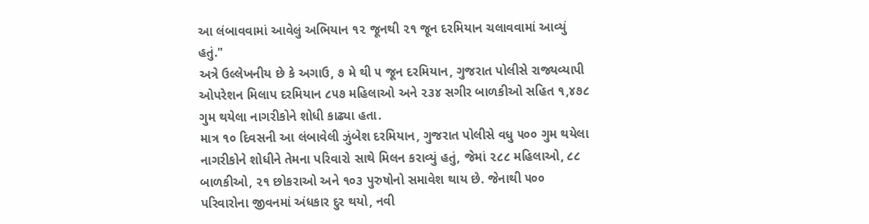આ લંબાવવામાં આવેલું અભિયાન ૧૨ જૂનથી ૨૧ જૂન દરમિયાન ચલાવવામાં આવ્યું હતું."
અત્રે ઉલ્લેખનીય છે કે અગાઉ, ૭ મે થી ૫ જૂન દરમિયાન, ગુજરાત પોલીસે રાજ્યવ્યાપી ઓપરેશન મિલાપ દરમિયાન ૮૫૭ મહિલાઓ અને ૨૩૪ સગીર બાળકીઓ સહિત ૧,૪૭૮ ગુમ થયેલા નાગરીકોને શોધી કાઢ્યા હતા.
માત્ર ૧૦ દિવસની આ લંબાવેલી ઝુંબેશ દરમિયાન, ગુજરાત પોલીસે વધુ ૫૦૦ ગુમ થયેલા નાગરીકોને શોધીને તેમના પરિવારો સાથે મિલન કરાવ્યું હતું, જેમાં ૨૮૮ મહિલાઓ, ૮૮ બાળકીઓ, ૨૧ છોકરાઓ અને ૧૦૩ પુરુષોનો સમાવેશ થાય છે. જેનાથી ૫૦૦ પરિવારોના જીવનમાં અંધકાર દુર થયો, નવી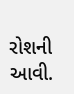રોશની આવી.